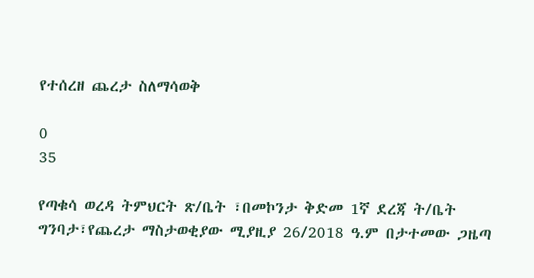የተሰረዘ ጨረታ ስለማሳወቅ

0
35

የጣቁሳ ወረዳ ትምህርት ጽ/ቤት ፣በመኮንታ ቅድመ 1ኛ ደረጃ ት/ቤት ግንባታ፣የጨረታ ማስታወቂያው ሚያዚያ 26/2018 ዓ.ም በታተመው ጋዜጣ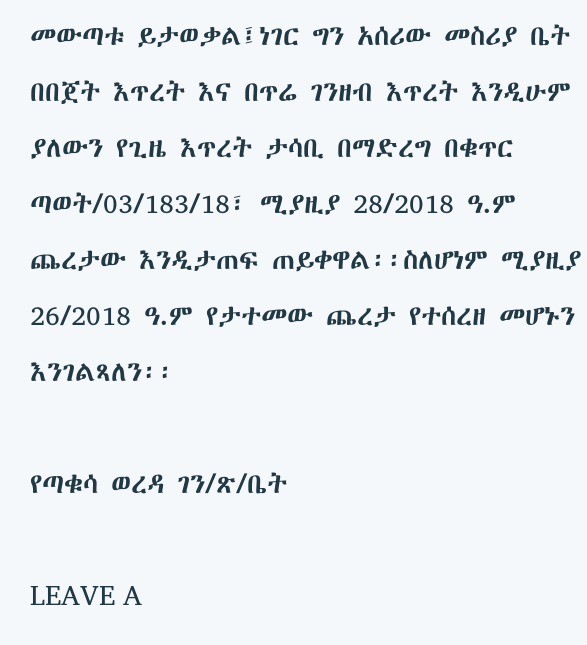መውጣቱ ይታወቃል፤ነገር ግን አሰሪው መስሪያ ቤት በበጀት እጥረት እና በጥሬ ገንዘብ እጥረት እንዲሁም ያለውን የጊዜ እጥረት ታሳቢ በማድረግ በቁጥር ጣወት/03/183/18፣ ሚያዚያ 28/2018 ዓ.ም ጨረታው እንዲታጠፍ ጠይቀዋል፡፡ስለሆነም ሚያዚያ 26/2018 ዓ.ም የታተመው ጨረታ የተሰረዘ መሆኑን እንገልጻለን፡፡

የጣቁሳ ወረዳ ገን/ጽ/ቤት

LEAVE A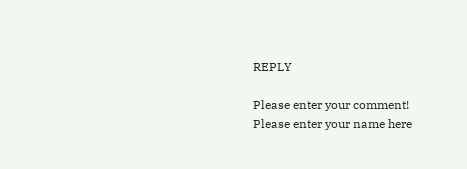REPLY

Please enter your comment!
Please enter your name here